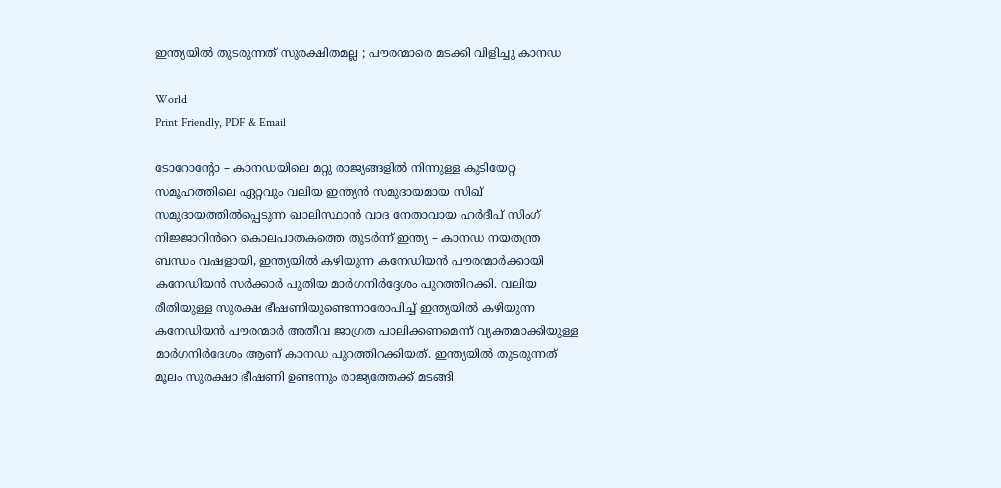ഇന്ത്യയിൽ തുടരുന്നത് സുരക്ഷിതമല്ല ; പൗരന്മാരെ മടക്കി വിളിച്ചു കാനഡ

World
Print Friendly, PDF & Email

ടോറോന്റോ – കാനഡയിലെ മറ്റു രാജ്യങ്ങളിൽ നിന്നുള്ള കുടിയേറ്റ സമൂഹത്തിലെ ഏറ്റവും വലിയ ഇന്ത്യൻ സമുദായമായ സിഖ് സമുദായത്തിൽപ്പെടുന്ന ഖാലിസ്ഥാൻ വാദ നേതാവായ ഹർദീപ് സിംഗ് നിജ്ജാറിൻറെ കൊലപാതകത്തെ തുടർന്ന് ഇന്ത്യ – കാനഡ നയതന്ത്ര ബന്ധം വഷളായി, ഇന്ത്യയിൽ കഴിയുന്ന കനേഡിയൻ പൗരന്മാർക്കായി കനേഡിയൻ സർക്കാർ പുതിയ മാർഗനിർദ്ദേശം പുറത്തിറക്കി. വലിയ രീതിയുള്ള സുരക്ഷ ഭീഷണിയുണ്ടെന്നാരോപിച്ച് ഇന്ത്യയിൽ കഴിയുന്ന കനേഡിയൻ പൗരന്മാർ അതീവ ജാഗ്രത പാലിക്കണമെന്ന് വ്യക്തമാക്കിയുള്ള മാർഗനിർദേശം ആണ് കാനഡ പുറത്തിറക്കിയത്. ഇന്ത്യയിൽ തുടരുന്നത് മൂലം സുരക്ഷാ ഭീഷണി ഉണ്ടന്നും രാജ്യത്തേക്ക് മടങ്ങി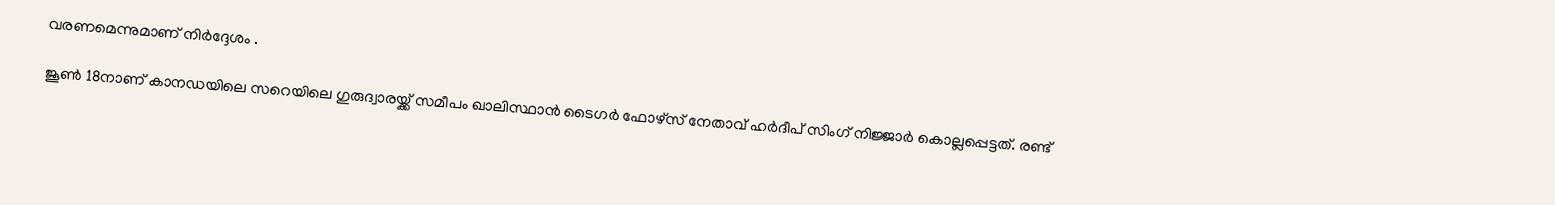വരണമെന്നുമാണ് നിർദ്ദേശം .

ജൂൺ 18നാണ് കാനഡയിലെ സറെയിലെ ഗുരുദ്വാരയ്ക്ക് സമീപം ഖാലിസ്ഥാൻ ടൈഗർ ഫോഴ്സ് നേതാവ് ഹർദീപ് സിംഗ് നിജ്ജാർ കൊല്ലപ്പെട്ടത്. രണ്ട്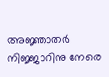അജ്ഞാതർ നിജ്ജാറിനു നേരെ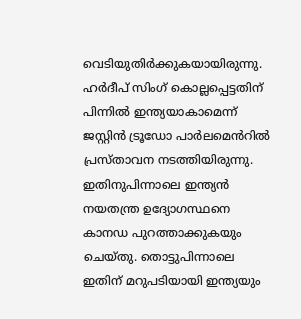വെടിയുതിർക്കുകയായിരുന്നു. ഹർ‍ദീപ് സിംഗ് കൊല്ലപ്പെട്ടതിന് പിന്നിൽ ഇന്ത്യയാകാമെന്ന് ജസ്റ്റിൻ ട്രൂഡോ പാർലമെൻറിൽ പ്രസ്താവന നടത്തിയിരുന്നു. ഇതിനുപിന്നാലെ ഇന്ത്യൻ നയതന്ത്ര ഉദ്യോഗസ്ഥനെ കാനഡ പുറത്താക്കുകയും ചെയ്തു. തൊട്ടുപിന്നാലെ ഇതിന് മറുപടിയായി ഇന്ത്യയും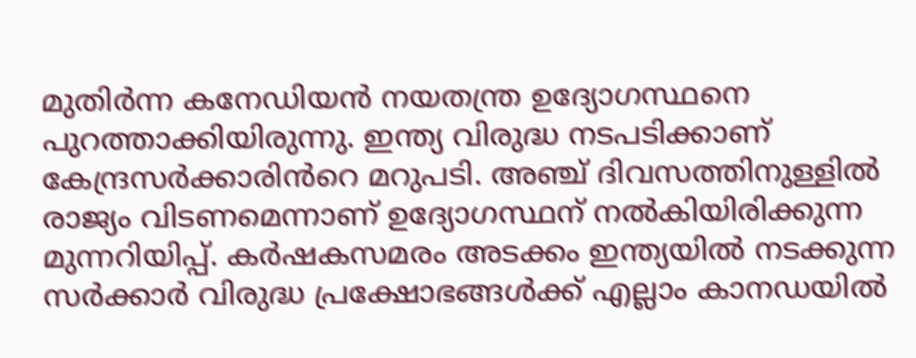മുതിർന്ന കനേഡിയൻ നയതന്ത്ര ഉദ്യോഗസ്ഥനെ പുറത്താക്കിയിരുന്നു. ഇന്ത്യ വിരുദ്ധ നടപടിക്കാണ് കേന്ദ്രസർക്കാരിൻറെ മറുപടി. അഞ്ച് ദിവസത്തിനുള്ളിൽ രാജ്യം വിടണമെന്നാണ് ഉദ്യോഗസ്ഥന് നൽകിയിരിക്കുന്ന മുന്നറിയിപ്പ്. കർഷകസമരം അടക്കം ഇന്ത്യയിൽ നടക്കുന്ന സർക്കാർ വിരുദ്ധ പ്രക്ഷോഭങ്ങൾക്ക് എല്ലാം കാനഡയിൽ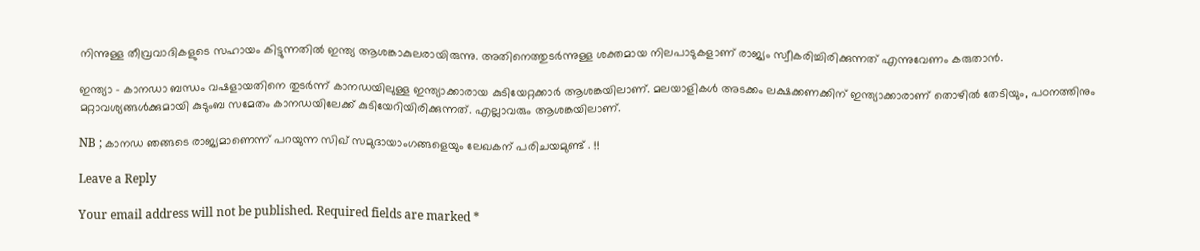നിന്നുള്ള തീവ്രവാദികളുടെ സഹായം കിട്ടുന്നതിൽ ഇന്ത്യ ആശങ്കാകുലരായിരുന്നു. അതിനെത്തുടർന്നുള്ള ശക്തമായ നിലപാടുകളാണ് രാജ്യം സ്വീകരിച്ചിരിക്കുന്നത് എന്നുവേണം കരുതാൻ.

ഇന്ത്യാ – കാനഡാ ബന്ധം വഷളായതിനെ തുടർന്ന് കാനഡയിലുള്ള ഇന്ത്യാക്കാരായ കുടിയേറ്റക്കാർ ആശങ്കയിലാണ്. മലയാളികൾ അടക്കം ലക്ഷക്കണക്കിന് ഇന്ത്യാക്കാരാണ് തൊഴിൽ തേടിയും, പഠനത്തിനും മറ്റാവശ്യങ്ങൾക്കുമായി കുടുംബ സമേതം കാനഡയിലേക്ക് കുടിയേറിയിരിക്കുന്നത്. എല്ലാവരും ആശങ്കയിലാണ്.

NB ; കാനഡ ഞങ്ങടെ രാജ്യമാണെന്ന് പറയുന്ന സിഖ് സമുദായാംഗങ്ങളെയും ലേഖകന് പരിചയമുണ്ട് . !!

Leave a Reply

Your email address will not be published. Required fields are marked *